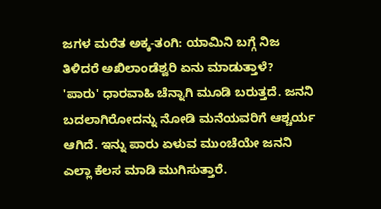ಜಗಳ ಮರೆತ ಅಕ್ಕ-ತಂಗಿ: ಯಾಮಿನಿ ಬಗ್ಗೆ ನಿಜ ತಿಳಿದರೆ ಅಖಿಲಾಂಡೆಶ್ವರಿ ಏನು ಮಾಡುತ್ತಾಳೆ?
'ಪಾರು' ಧಾರವಾಹಿ ಚೆನ್ನಾಗಿ ಮೂಡಿ ಬರುತ್ತದೆ. ಜನನಿ ಬದಲಾಗಿರೋದನ್ನು ನೋಡಿ ಮನೆಯವರಿಗೆ ಆಶ್ಚರ್ಯ ಆಗಿದೆ. ಇನ್ನು ಪಾರು ಏಳುವ ಮುಂಚೆಯೇ ಜನನಿ ಎಲ್ಲಾ ಕೆಲಸ ಮಾಡಿ ಮುಗಿಸುತ್ತಾರೆ.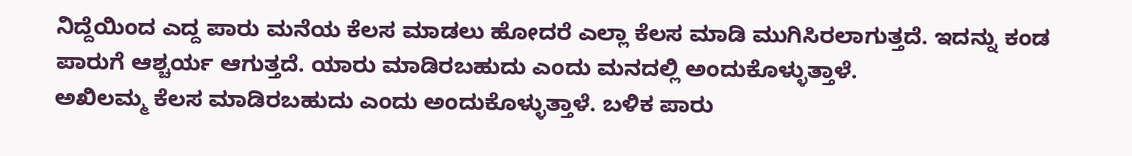ನಿದ್ದೆಯಿಂದ ಎದ್ದ ಪಾರು ಮನೆಯ ಕೆಲಸ ಮಾಡಲು ಹೋದರೆ ಎಲ್ಲಾ ಕೆಲಸ ಮಾಡಿ ಮುಗಿಸಿರಲಾಗುತ್ತದೆ. ಇದನ್ನು ಕಂಡ ಪಾರುಗೆ ಆಶ್ಚರ್ಯ ಆಗುತ್ತದೆ. ಯಾರು ಮಾಡಿರಬಹುದು ಎಂದು ಮನದಲ್ಲಿ ಅಂದುಕೊಳ್ಳುತ್ತಾಳೆ.
ಅಖಿಲಮ್ಮ ಕೆಲಸ ಮಾಡಿರಬಹುದು ಎಂದು ಅಂದುಕೊಳ್ಳುತ್ತಾಳೆ. ಬಳಿಕ ಪಾರು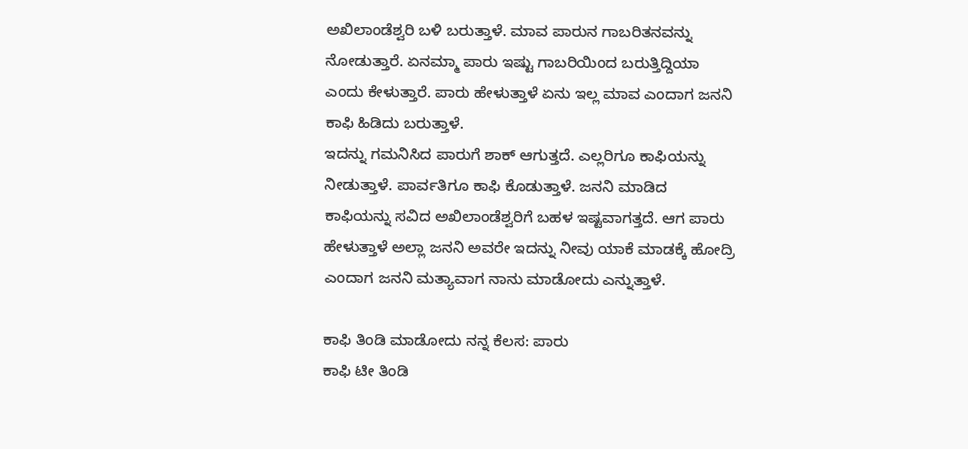ಅಖಿಲಾಂಡೆಶ್ವರಿ ಬಳಿ ಬರುತ್ತಾಳೆ. ಮಾವ ಪಾರುನ ಗಾಬರಿತನವನ್ನು ನೋಡುತ್ತಾರೆ. ಏನಮ್ಮಾ ಪಾರು ಇಷ್ಟು ಗಾಬರಿಯಿಂದ ಬರುತ್ತಿದ್ದಿಯಾ ಎಂದು ಕೇಳುತ್ತಾರೆ. ಪಾರು ಹೇಳುತ್ತಾಳೆ ಏನು ಇಲ್ಲ ಮಾವ ಎಂದಾಗ ಜನನಿ ಕಾಫಿ ಹಿಡಿದು ಬರುತ್ತಾಳೆ.
ಇದನ್ನು ಗಮನಿಸಿದ ಪಾರುಗೆ ಶಾಕ್ ಆಗುತ್ತದೆ. ಎಲ್ಲರಿಗೂ ಕಾಫಿಯನ್ನು ನೀಡುತ್ತಾಳೆ. ಪಾರ್ವತಿಗೂ ಕಾಫಿ ಕೊಡುತ್ತಾಳೆ. ಜನನಿ ಮಾಡಿದ ಕಾಫಿಯನ್ನು ಸವಿದ ಅಖಿಲಾಂಡೆಶ್ವರಿಗೆ ಬಹಳ ಇಷ್ಟವಾಗತ್ತದೆ. ಆಗ ಪಾರು ಹೇಳುತ್ತಾಳೆ ಅಲ್ಲಾ ಜನನಿ ಅವರೇ ಇದನ್ನು ನೀವು ಯಾಕೆ ಮಾಡಕ್ಕೆ ಹೋದ್ರಿ ಎಂದಾಗ ಜನನಿ ಮತ್ಯಾವಾಗ ನಾನು ಮಾಡೋದು ಎನ್ನುತ್ತಾಳೆ.

ಕಾಫಿ ತಿಂಡಿ ಮಾಡೋದು ನನ್ನ ಕೆಲಸ: ಪಾರು
ಕಾಫಿ ಟೀ ತಿಂಡಿ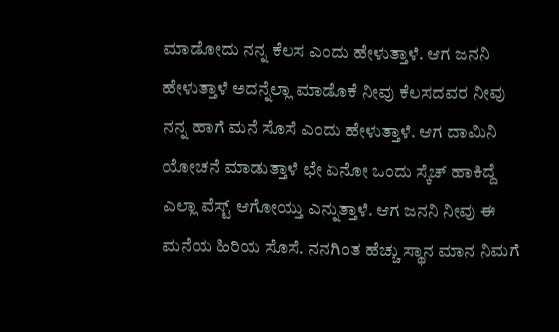ಮಾಡೋದು ನನ್ನ ಕೆಲಸ ಎಂದು ಹೇಳುತ್ತಾಳೆ. ಆಗ ಜನನಿ ಹೇಳುತ್ತಾಳೆ ಅದನ್ನೆಲ್ಲಾ ಮಾಡೊಕೆ ನೀವು ಕೆಲಸದವರ ನೀವು ನನ್ನ ಹಾಗೆ ಮನೆ ಸೊಸೆ ಎಂದು ಹೇಳುತ್ತಾಳೆ. ಆಗ ದಾಮಿನಿ ಯೋಚನೆ ಮಾಡುತ್ತಾಳೆ ಛೇ ಏನೋ ಒಂದು ಸ್ಕೆಚ್ ಹಾಕಿದ್ದೆ ಎಲ್ಲಾ ವೆಸ್ಟ್ ಆಗೋಯ್ತು ಎನ್ನುತ್ತಾಳೆ. ಆಗ ಜನನಿ ನೀವು ಈ ಮನೆಯ ಹಿರಿಯ ಸೊಸೆ. ನನಗಿಂತ ಹೆಚ್ಚು ಸ್ಥಾನ ಮಾನ ನಿಮಗೆ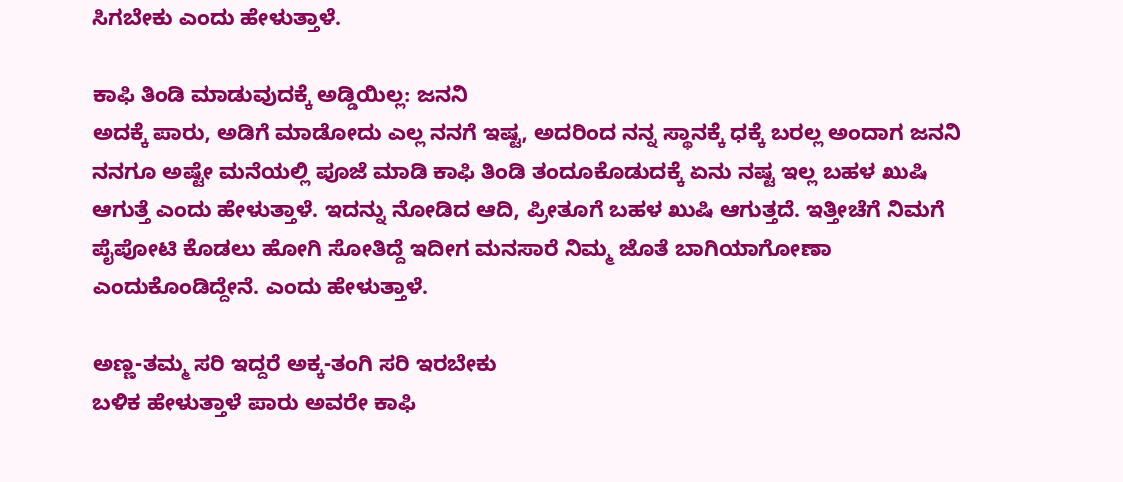ಸಿಗಬೇಕು ಎಂದು ಹೇಳುತ್ತಾಳೆ.

ಕಾಫಿ ತಿಂಡಿ ಮಾಡುವುದಕ್ಕೆ ಅಡ್ಡಿಯಿಲ್ಲ: ಜನನಿ
ಅದಕ್ಕೆ ಪಾರು, ಅಡಿಗೆ ಮಾಡೋದು ಎಲ್ಲ ನನಗೆ ಇಷ್ಟ, ಅದರಿಂದ ನನ್ನ ಸ್ಥಾನಕ್ಕೆ ಧಕ್ಕೆ ಬರಲ್ಲ ಅಂದಾಗ ಜನನಿ ನನಗೂ ಅಷ್ಟೇ ಮನೆಯಲ್ಲಿ ಪೂಜೆ ಮಾಡಿ ಕಾಫಿ ತಿಂಡಿ ತಂದೂಕೊಡುದಕ್ಕೆ ಏನು ನಷ್ಟ ಇಲ್ಲ ಬಹಳ ಖುಷಿ ಆಗುತ್ತೆ ಎಂದು ಹೇಳುತ್ತಾಳೆ. ಇದನ್ನು ನೋಡಿದ ಆದಿ, ಪ್ರೀತೂಗೆ ಬಹಳ ಖುಷಿ ಆಗುತ್ತದೆ. ಇತ್ತೀಚೆಗೆ ನಿಮಗೆ ಪೈಪೋಟಿ ಕೊಡಲು ಹೋಗಿ ಸೋತಿದ್ದೆ ಇದೀಗ ಮನಸಾರೆ ನಿಮ್ಮ ಜೊತೆ ಬಾಗಿಯಾಗೋಣಾ ಎಂದುಕೊಂಡಿದ್ದೇನೆ. ಎಂದು ಹೇಳುತ್ತಾಳೆ.

ಅಣ್ಣ-ತಮ್ಮ ಸರಿ ಇದ್ದರೆ ಅಕ್ಕ-ತಂಗಿ ಸರಿ ಇರಬೇಕು
ಬಳಿಕ ಹೇಳುತ್ತಾಳೆ ಪಾರು ಅವರೇ ಕಾಫಿ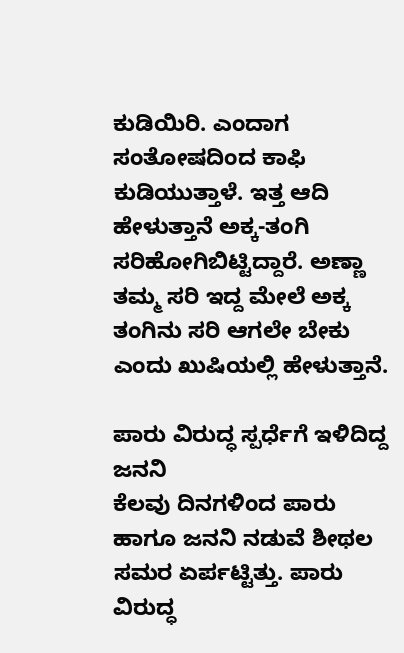ಕುಡಿಯಿರಿ. ಎಂದಾಗ ಸಂತೋಷದಿಂದ ಕಾಫಿ ಕುಡಿಯುತ್ತಾಳೆ. ಇತ್ತ ಆದಿ ಹೇಳುತ್ತಾನೆ ಅಕ್ಕ-ತಂಗಿ ಸರಿಹೋಗಿಬಿಟ್ಟಿದ್ದಾರೆ. ಅಣ್ಣಾ ತಮ್ಮ ಸರಿ ಇದ್ದ ಮೇಲೆ ಅಕ್ಕ ತಂಗಿನು ಸರಿ ಆಗಲೇ ಬೇಕು ಎಂದು ಖುಷಿಯಲ್ಲಿ ಹೇಳುತ್ತಾನೆ.

ಪಾರು ವಿರುದ್ಧ ಸ್ಪರ್ಧೆಗೆ ಇಳಿದಿದ್ದ ಜನನಿ
ಕೆಲವು ದಿನಗಳಿಂದ ಪಾರು ಹಾಗೂ ಜನನಿ ನಡುವೆ ಶೀಥಲ ಸಮರ ಏರ್ಪಟ್ಟಿತ್ತು. ಪಾರು ವಿರುದ್ಧ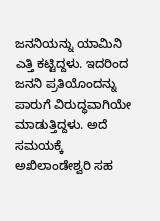ಜನನಿಯನ್ನು ಯಾಮಿನಿ ಎತ್ತಿ ಕಟ್ಟಿದ್ದಳು. ಇದರಿಂದ ಜನನಿ ಪ್ರತಿಯೊಂದನ್ನು ಪಾರುಗೆ ವಿರುದ್ಧವಾಗಿಯೇ ಮಾಡುತ್ತಿದ್ದಳು. ಅದೆ ಸಮಯಕ್ಕೆ ಅಖಿಲಾಂಡೇಶ್ವರಿ ಸಹ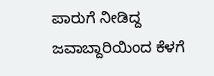ಪಾರುಗೆ ನೀಡಿದ್ದ ಜವಾಬ್ದಾರಿಯಿಂದ ಕೆಳಗೆ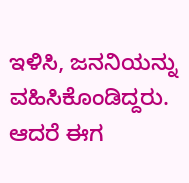ಇಳಿಸಿ, ಜನನಿಯನ್ನು ವಹಿಸಿಕೊಂಡಿದ್ದರು. ಆದರೆ ಈಗ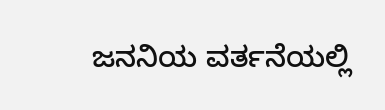ಜನನಿಯ ವರ್ತನೆಯಲ್ಲಿ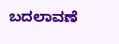ಬದಲಾವಣೆ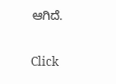ಆಗಿದೆ.


Click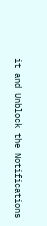it and Unblock the Notifications